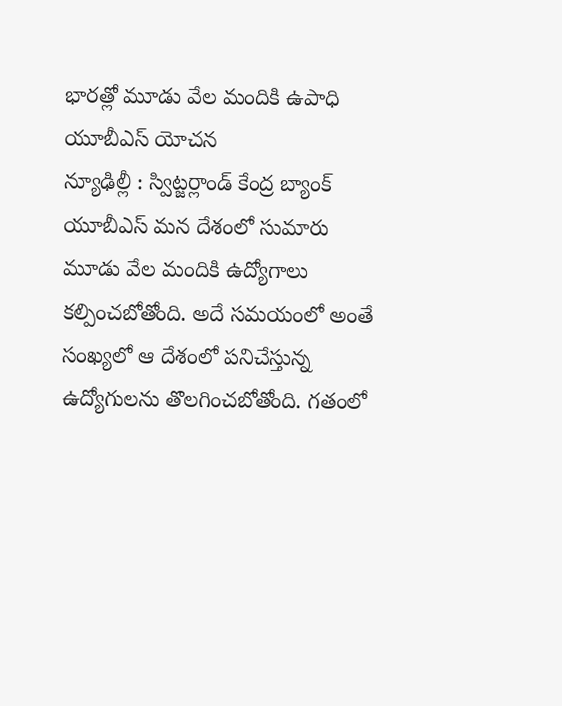భారత్లో మూడు వేల మందికి ఉపాధి
యూబీఎస్ యోచన
న్యూఢిల్లీ : స్విట్జర్లాండ్ కేంద్ర బ్యాంక్ యూబీఎస్ మన దేశంలో సుమారు మూడు వేల మందికి ఉద్యోగాలు కల్పించబోతోంది. అదే సమయంలో అంతే సంఖ్యలో ఆ దేశంలో పనిచేస్తున్న ఉద్యోగులను తొలగించబోతోంది. గతంలో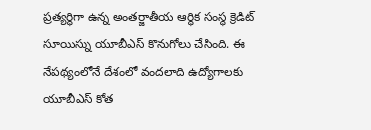ప్రత్యర్థిగా ఉన్న అంతర్జాతీయ ఆర్థిక సంస్థ క్రెడిట్ సూయిస్ను యూబీఎస్ కొనుగోలు చేసింది. ఈ నేపథ్యంలోనే దేశంలో వందలాది ఉద్యోగాలకు యూబీఎస్ కోత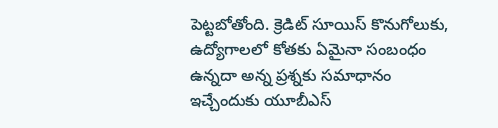పెట్టబోతోంది. క్రెడిట్ సూయిస్ కొనుగోలుకు, ఉద్యోగాలలో కోతకు ఏమైనా సంబంధం ఉన్నదా అన్న ప్రశ్నకు సమాధానం ఇచ్చేందుకు యూబీఎస్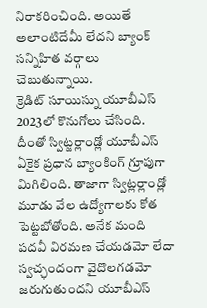నిరాకరించింది. అయితే అలాంటిదేమీ లేదని బ్యాంక్ సన్నిహిత వర్గాలు చెబుతున్నాయి.
క్రెడిట్ సూయిస్ను యూబీఎస్ 2023లో కొనుగోలు చేసింది. దీంతో స్విట్జర్లాండ్లో యూబీఎస్ ఏకైక ప్రధాన బ్యాంకింగ్ గ్రూపుగా మిగిలింది. తాజాగా స్విట్లర్లాండ్లో మూడు వేల ఉద్యోగాలకు కోత పెట్టబోతోంది. అనేక మంది పదవీ విరమణ చేయడమో లేదా స్వచ్ఛందంగా వైదొలగడమో జరుగుతుందని యూబీఎస్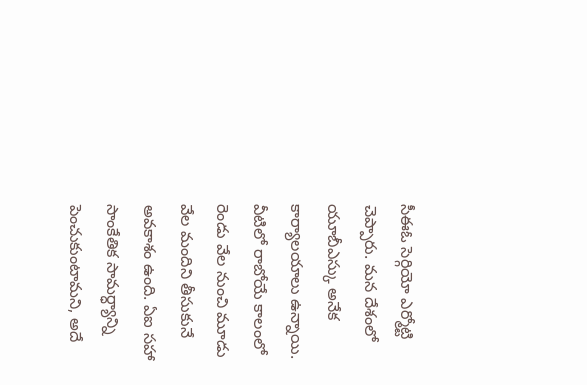సీఈఓ సెర్గియో ఎర్మోట్టి చెప్పారు. మన దేశంలో యూబీఎస్కు అనేక కార్యాలయాలు ఉన్నాయి. వీటిలో రాబోయే కాలంలో రెండు వేల నుంచి మూడు వేల మందిని తీసుకునే అవకాశం ఉంది. ఏఐ సహా సాంకేతిక సామర్ధ్యాన్ని పెంచుకుంటామని, అదే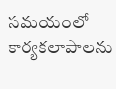సమయంలో కార్యకలాపాలను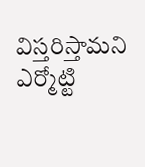విస్తరిస్తామని ఎర్మోట్టి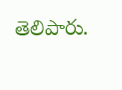తెలిపారు.